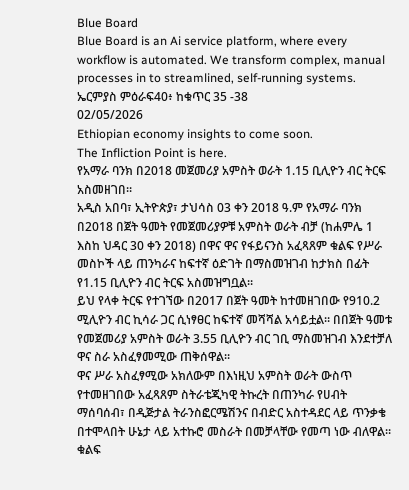Blue Board
Blue Board is an Ai service platform, where every workflow is automated. We transform complex, manual processes in to streamlined, self-running systems.
ኤርምያስ ምዕራፍ40፥ ከቁጥር 35 -38
02/05/2026
Ethiopian economy insights to come soon.
The Infliction Point is here.
የአማራ ባንክ በ2018 መጀመሪያ አምስት ወራት 1.15 ቢሊዮን ብር ትርፍ አስመዘገበ።
አዲስ አበባ፣ ኢትዮጵያ፣ ታህሳስ 03 ቀን 2018 ዓ.ም የአማራ ባንክ በ2018 በጀት ዓመት የመጀመሪያዎቹ አምስት ወራት ብቻ (ከሐምሌ 1 እስከ ህዳር 30 ቀን 2018) በዋና ዋና የፋይናንስ አፈጻጸም ቁልፍ የሥራ መስኮች ላይ ጠንካራና ከፍተኛ ዕድገት በማስመዝገብ ከታክስ በፊት የ1.15 ቢሊዮን ብር ትርፍ አስመዝግቧል።
ይህ የላቀ ትርፍ የተገኘው በ2017 በጀት ዓመት ከተመዘገበው የ910.2 ሚሊዮን ብር ኪሳራ ጋር ሲነፃፀር ከፍተኛ መሻሻል አሳይቷል። በበጀት ዓመቱ የመጀመሪያ አምስት ወራት 3.55 ቢሊዮን ብር ገቢ ማስመዝገብ እንደተቻለ ዋና ስራ አስፈፃመሚው ጠቅሰዋል።
ዋና ሥራ አስፈፃሚው አክለውም በእነዚህ አምስት ወራት ውስጥ የተመዘገበው አፈጻጸም ስትራቴጂካዊ ትኩረት በጠንካራ የሀብት ማሰባሰብ፣ በዲጅታል ትራንስፎርሜሽንና በብድር አስተዳደር ላይ ጥንቃቄ በተሞላበት ሁኔታ ላይ አተኩሮ መስራት በመቻላቸው የመጣ ነው ብለዋል።
ቁልፍ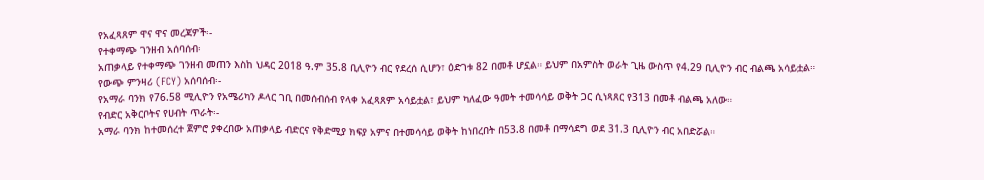የአፈጻጸም ዋና ዋና መረጃዎች፡-
የተቀማጭ ገንዘብ አሰባሰብ፡
አጠቃላይ የተቀማጭ ገንዘብ መጠን እስከ ህዳር 2018 ዓ.ም 35.8 ቢሊዮን ብር የደረሰ ሲሆን፣ ዕድገቱ 82 በመቶ ሆኗል። ይህም በአምስት ወራት ጊዜ ውስጥ የ4.29 ቢሊዮን ብር ብልጫ አሳይቷል።
የውጭ ምንዛሪ (FCY) አሰባሰብ፡-
የአማራ ባንክ የ76.58 ሚሊዮን የአሜሪካን ዶላር ገቢ በመሰብሰብ የላቀ አፈጻጸም አሳይቷል፣ ይህም ካለፈው ዓመት ተመሳሳይ ወቅት ጋር ሲነጻጸር የ313 በመቶ ብልጫ አለው።
የብድር አቅርቦትና የሀብት ጥራት፡-
አማራ ባንክ ከተመሰረተ ጀምሮ ያቀረበው አጠቃላይ ብድርና የቅድሚያ ክፍያ አምና በተመሳሳይ ወቅት ከነበረበት በ53.8 በመቶ በማሳደግ ወደ 31.3 ቢሊዮን ብር አበድሯል።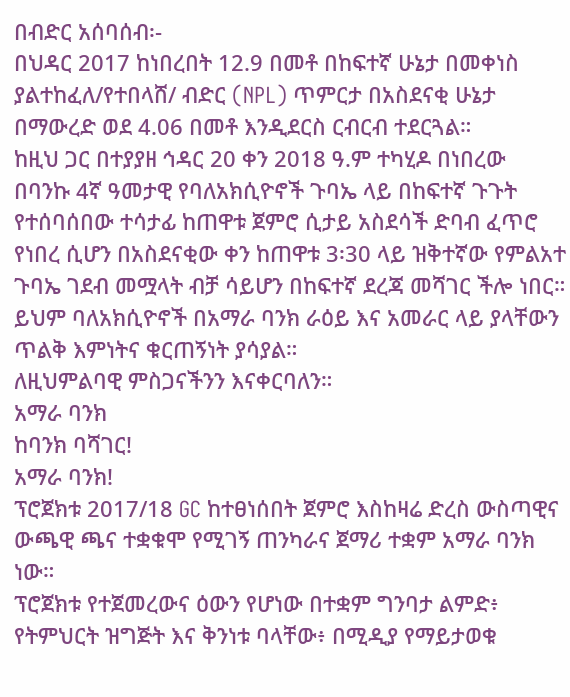በብድር አሰባሰብ፡-
በህዳር 2017 ከነበረበት 12.9 በመቶ በከፍተኛ ሁኔታ በመቀነስ ያልተከፈለ/የተበላሸ/ ብድር (NPL) ጥምርታ በአስደናቂ ሁኔታ በማውረድ ወደ 4.06 በመቶ እንዲደርስ ርብርብ ተደርጓል።
ከዚህ ጋር በተያያዘ ኅዳር 20 ቀን 2018 ዓ.ም ተካሂዶ በነበረው በባንኩ 4ኛ ዓመታዊ የባለአክሲዮኖች ጉባኤ ላይ በከፍተኛ ጉጉት የተሰባሰበው ተሳታፊ ከጠዋቱ ጀምሮ ሲታይ አስደሳች ድባብ ፈጥሮ የነበረ ሲሆን በአስደናቂው ቀን ከጠዋቱ 3፡30 ላይ ዝቅተኛው የምልአተ ጉባኤ ገደብ መሟላት ብቻ ሳይሆን በከፍተኛ ደረጃ መሻገር ችሎ ነበር። ይህም ባለአክሲዮኖች በአማራ ባንክ ራዕይ እና አመራር ላይ ያላቸውን ጥልቅ እምነትና ቁርጠኝነት ያሳያል።
ለዚህምልባዊ ምስጋናችንን እናቀርባለን።
አማራ ባንክ
ከባንክ ባሻገር!
አማራ ባንክ!
ፕሮጀክቱ 2017/18 GC ከተፀነሰበት ጀምሮ እስከዛሬ ድረስ ውስጣዊና ውጫዊ ጫና ተቋቁሞ የሚገኝ ጠንካራና ጀማሪ ተቋም አማራ ባንክ ነው።
ፕሮጀክቱ የተጀመረውና ዕውን የሆነው በተቋም ግንባታ ልምድ፥ የትምህርት ዝግጅት እና ቅንነቱ ባላቸው፥ በሚዲያ የማይታወቁ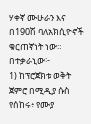ሃቀኛ ሙሁራን እና በ190ሽ ባለአክሲዮኖች ቁርጠኛነት ነው።
በተቃራኒው፦
1) ከፕሮጀክቱ ወቅት ጀምሮ በሚዲያ ሱስ የሰከሩ፥ የሙያ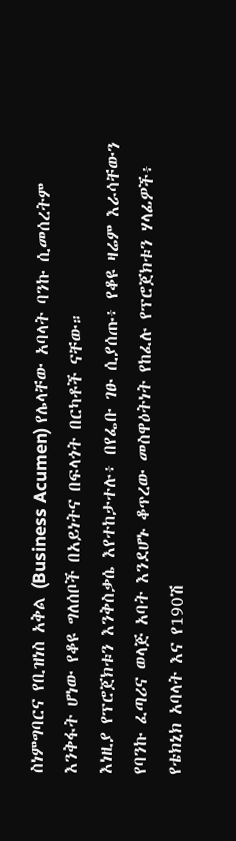ስነምግባርና የቢዝነስ አቅል (Business Acumen) የሌላቸው አባላት ባንኩ ሲመሰረትም እንቅፋት ሆነው የቆዩ ግለሰቦች በአይነትና በፍላጎት በርካቶች ናቸው።
እነዚያ የፕሮጀክቱን እንቅስቃሴ እየተከታተሉ፥ በየፌቡ ገፁ ሲያሰጡ፥ የቆዩ ዛሬም እራሳቸውን የባንኩ ፈጣሪና ወላጅ አባት እንደሆኑ ቆጥረው መስዋዕትነት የከፈሉ የፕሮጀክቱን ሃላፊዎች፥ የቴክኒክ አባላት እና የ190ሽ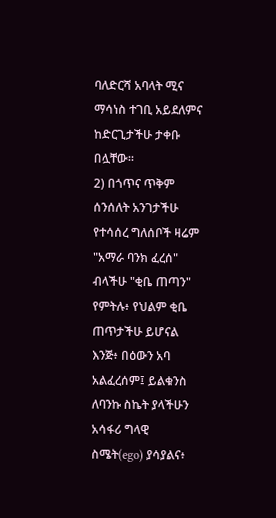ባለድርሻ አባላት ሚና ማሳነስ ተገቢ አይደለምና ከድርጊታችሁ ታቀቡ በሏቸው።
2) በጎጥና ጥቅም ሰንሰለት አንገታችሁ የተሳሰረ ግለሰቦች ዛሬም "አማራ ባንክ ፈረሰ" ብላችሁ "ቂቤ ጠጣን" የምትሉ፥ የህልም ቂቤ ጠጥታችሁ ይሆናል እንጅ፥ በዕውን አባ አልፈረሰም፤ ይልቁንስ ለባንኩ ስኬት ያላችሁን አሳፋሪ ግላዊ ስሜት(ego) ያሳያልና፥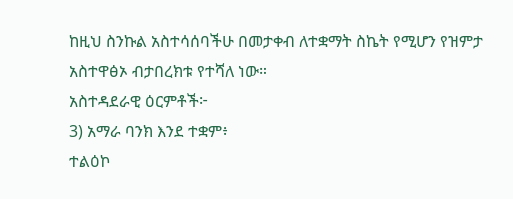ከዚህ ስንኩል አስተሳሰባችሁ በመታቀብ ለተቋማት ስኬት የሚሆን የዝምታ አስተዋፅኦ ብታበረክቱ የተሻለ ነው።
አስተዳደራዊ ዕርምቶች፦
3) አማራ ባንክ እንደ ተቋም፥
ተልዕኮ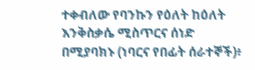ተቀብለው የባንኩን የዕለት ከዕለት እንቅስቃሴ ሚስጥርና ሰነድ በሚያባክኑ (ነባርና የበፊት ሰራተኞች)፥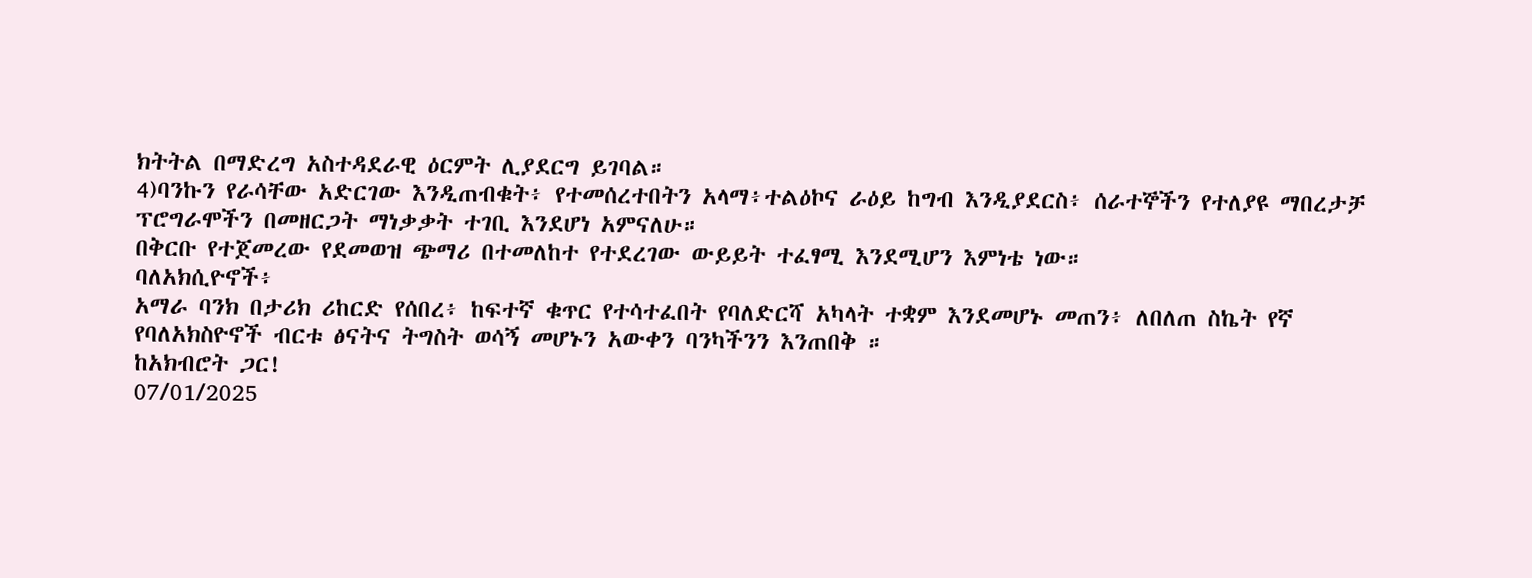ክትትል በማድረግ አስተዳደራዊ ዕርምት ሊያደርግ ይገባል።
4)ባንኩን የራሳቸው አድርገው እንዲጠብቁት፥ የተመሰረተበትን አላማ፥ተልዕኮና ራዕይ ከግብ እንዲያደርስ፥ ሰራተኞችን የተለያዩ ማበረታቻ ፕሮግራሞችን በመዘርጋት ማነቃቃት ተገቢ እንደሆነ አምናለሁ።
በቅርቡ የተጀመረው የደመወዝ ጭማሪ በተመለከተ የተደረገው ውይይት ተፈፃሚ እንደሚሆን እምነቴ ነው።
ባለአክሲዮኖች፥
አማራ ባንክ በታሪክ ሪከርድ የሰበረ፥ ከፍተኛ ቁጥር የተሳተፈበት የባለድርሻ አካላት ተቋም እንደመሆኑ መጠን፥ ለበለጠ ስኬት የኛ የባለአክስዮኖች ብርቱ ፅናትና ትግስት ወሳኝ መሆኑን አውቀን ባንካችንን እንጠበቅ ።
ከአክብሮት ጋር!
07/01/2025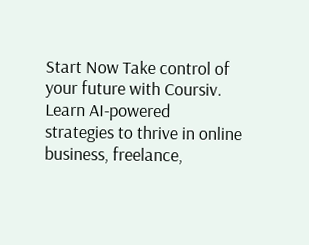Start Now Take control of your future with Coursiv. Learn AI-powered strategies to thrive in online business, freelance,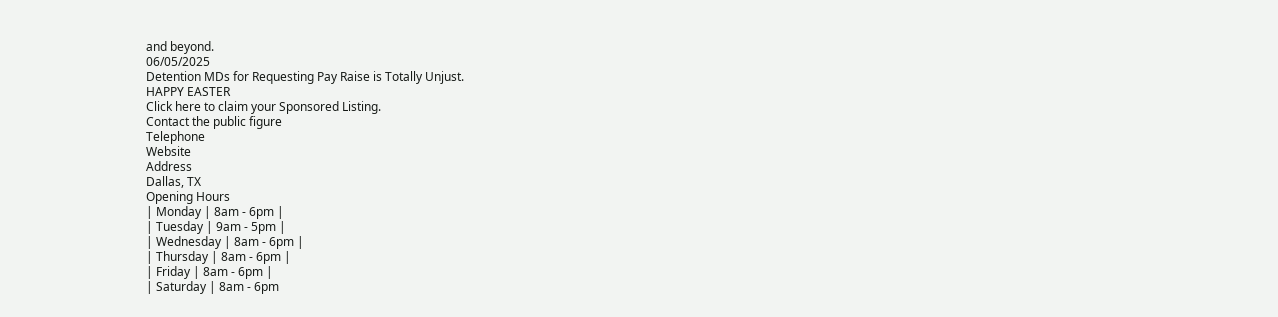and beyond.
06/05/2025
Detention MDs for Requesting Pay Raise is Totally Unjust.
HAPPY EASTER
Click here to claim your Sponsored Listing.
Contact the public figure
Telephone
Website
Address
Dallas, TX
Opening Hours
| Monday | 8am - 6pm |
| Tuesday | 9am - 5pm |
| Wednesday | 8am - 6pm |
| Thursday | 8am - 6pm |
| Friday | 8am - 6pm |
| Saturday | 8am - 6pm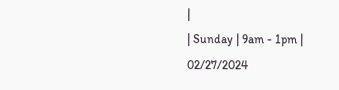|
| Sunday | 9am - 1pm |
02/27/2024